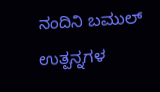ನಂದಿನಿ ಬಮುಲ್‌ ಉತ್ಪನ್ನಗಳ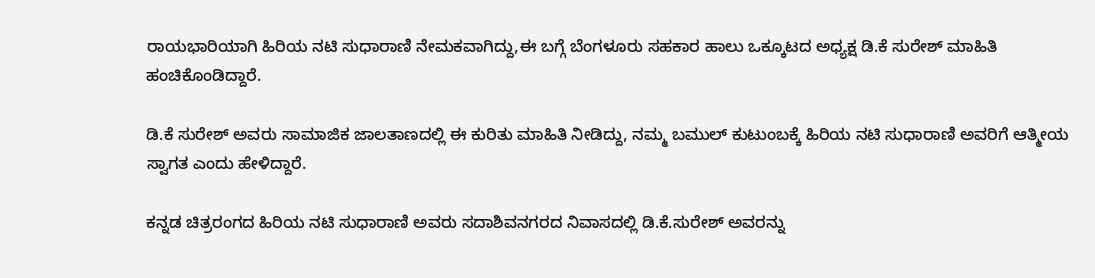ರಾಯಭಾರಿಯಾಗಿ ಹಿರಿಯ ನಟಿ ಸುಧಾರಾಣಿ ನೇಮಕವಾಗಿದ್ದು,ಈ ಬಗ್ಗೆ ಬೆಂಗಳೂರು ಸಹಕಾರ ಹಾಲು ಒಕ್ಕೂಟದ ಅಧ್ಯಕ್ಷ ಡಿ.ಕೆ ಸುರೇಶ್‌ ಮಾಹಿತಿ ಹಂಚಿಕೊಂಡಿದ್ದಾರೆ.

ಡಿ.ಕೆ ಸುರೇಶ್‌ ಅವರು ಸಾಮಾಜಿಕ ಜಾಲತಾಣದಲ್ಲಿ ಈ ಕುರಿತು ಮಾಹಿತಿ ನೀಡಿದ್ದು, ನಮ್ಮ ಬಮುಲ್‌ ಕುಟುಂಬಕ್ಕೆ ಹಿರಿಯ ನಟಿ ಸುಧಾರಾಣಿ ಅವರಿಗೆ ಆತ್ಮೀಯ ಸ್ವಾಗತ ಎಂದು ಹೇಳಿದ್ದಾರೆ.

ಕನ್ನಡ ಚಿತ್ರರಂಗದ ಹಿರಿಯ ನಟಿ ಸುಧಾರಾಣಿ ಅವರು ಸದಾಶಿವನಗರದ ನಿವಾಸದಲ್ಲಿ ಡಿ.ಕೆ.ಸುರೇಶ್‌ ಅವರನ್ನು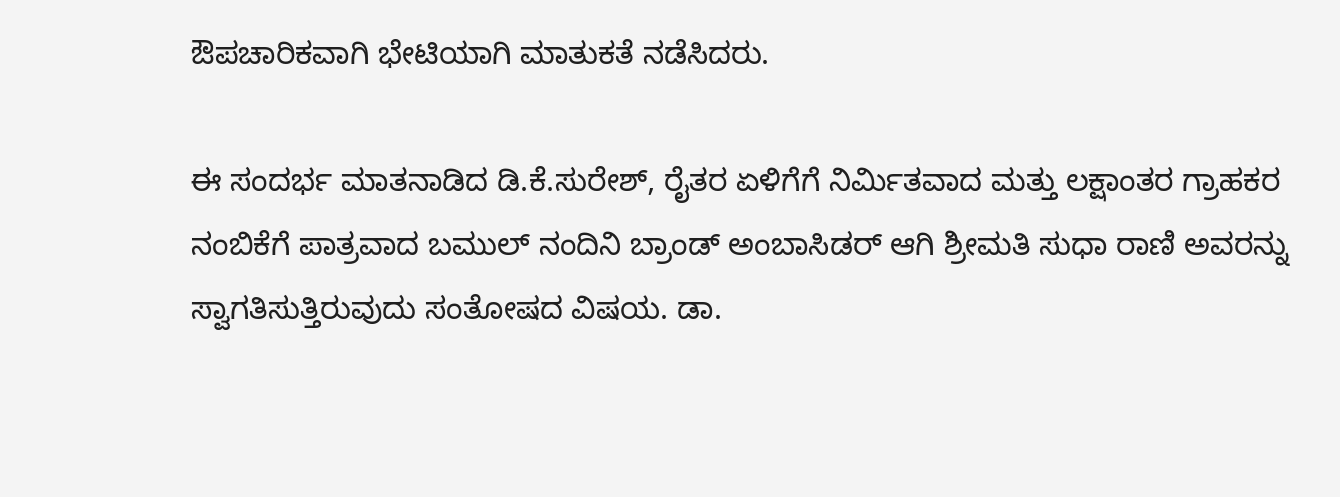ಔಪಚಾರಿಕವಾಗಿ ಭೇಟಿಯಾಗಿ ಮಾತುಕತೆ ನಡೆಸಿದರು.

ಈ ಸಂದರ್ಭ ಮಾತನಾಡಿದ ಡಿ.ಕೆ.ಸುರೇಶ್‌, ರೈತರ ಏಳಿಗೆಗೆ ನಿರ್ಮಿತವಾದ ಮತ್ತು ಲಕ್ಷಾಂತರ ಗ್ರಾಹಕರ ನಂಬಿಕೆಗೆ ಪಾತ್ರವಾದ ಬಮುಲ್ ನಂದಿನಿ ಬ್ರಾಂಡ್ ಅಂಬಾಸಿಡರ್ ಆಗಿ ಶ್ರೀಮತಿ ಸುಧಾ ರಾಣಿ ಅವರನ್ನು ಸ್ವಾಗತಿಸುತ್ತಿರುವುದು ಸಂತೋಷದ ವಿಷಯ. ಡಾ.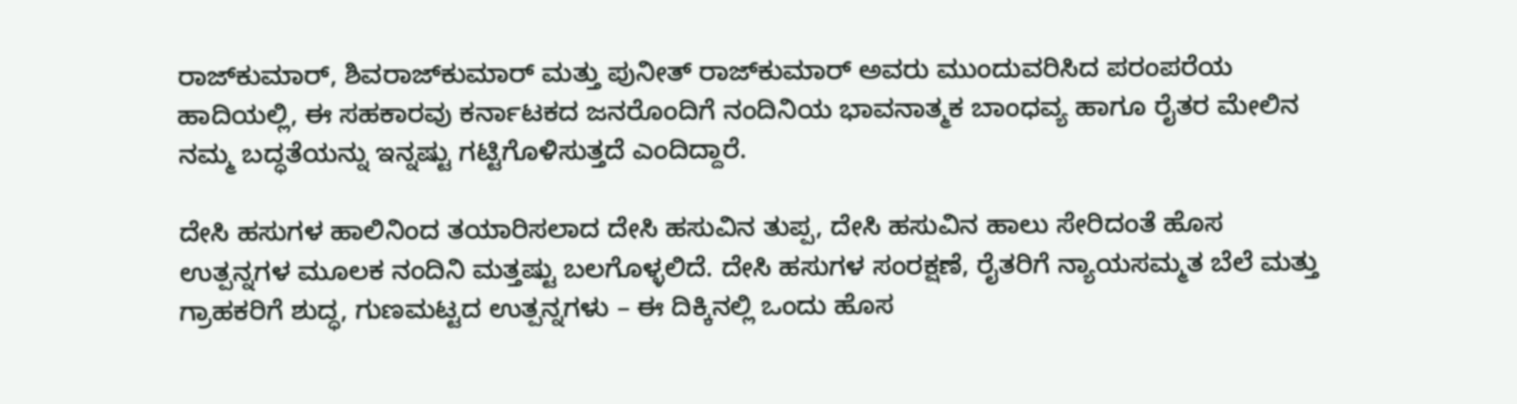ರಾಜ್‌ಕುಮಾರ್, ಶಿವರಾಜ್‌ಕುಮಾರ್ ಮತ್ತು ಪುನೀತ್ ರಾಜ್‌ಕುಮಾರ್ ಅವರು ಮುಂದುವರಿಸಿದ ಪರಂಪರೆಯ ಹಾದಿಯಲ್ಲಿ, ಈ ಸಹಕಾರವು ಕರ್ನಾಟಕದ ಜನರೊಂದಿಗೆ ನಂದಿನಿಯ ಭಾವನಾತ್ಮಕ ಬಾಂಧವ್ಯ ಹಾಗೂ ರೈತರ ಮೇಲಿನ ನಮ್ಮ ಬದ್ಧತೆಯನ್ನು ಇನ್ನಷ್ಟು ಗಟ್ಟಿಗೊಳಿಸುತ್ತದೆ ಎಂದಿದ್ದಾರೆ.

ದೇಸಿ ಹಸುಗಳ ಹಾಲಿನಿಂದ ತಯಾರಿಸಲಾದ ದೇಸಿ ಹಸುವಿನ ತುಪ್ಪ, ದೇಸಿ ಹಸುವಿನ ಹಾಲು ಸೇರಿದಂತೆ ಹೊಸ ಉತ್ಪನ್ನಗಳ ಮೂಲಕ ನಂದಿನಿ ಮತ್ತಷ್ಟು ಬಲಗೊಳ್ಳಲಿದೆ. ದೇಸಿ ಹಸುಗಳ ಸಂರಕ್ಷಣೆ, ರೈತರಿಗೆ ನ್ಯಾಯಸಮ್ಮತ ಬೆಲೆ ಮತ್ತು ಗ್ರಾಹಕರಿಗೆ ಶುದ್ಧ, ಗುಣಮಟ್ಟದ ಉತ್ಪನ್ನಗಳು – ಈ ದಿಕ್ಕಿನಲ್ಲಿ ಒಂದು ಹೊಸ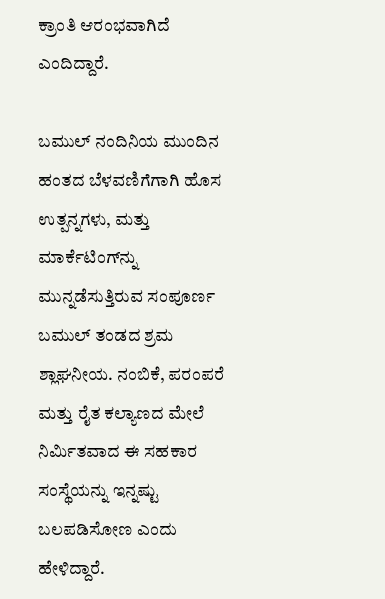ಕ್ರಾಂತಿ ಆರಂಭವಾಗಿದೆ ಎಂದಿದ್ದಾರೆ.

ಬಮುಲ್ ನಂದಿನಿಯ ಮುಂದಿನ ಹಂತದ ಬೆಳವಣಿಗೆಗಾಗಿ ಹೊಸ ಉತ್ಪನ್ನಗಳು, ಮತ್ತು ಮಾರ್ಕೆಟಿಂಗ್‌ನ್ನು ಮುನ್ನಡೆಸುತ್ತಿರುವ ಸಂಪೂರ್ಣ ಬಮುಲ್ ತಂಡದ ಶ್ರಮ ಶ್ಲಾಘನೀಯ. ನಂಬಿಕೆ, ಪರಂಪರೆ ಮತ್ತು ರೈತ ಕಲ್ಯಾಣದ ಮೇಲೆ ನಿರ್ಮಿತವಾದ ಈ ಸಹಕಾರ ಸಂಸ್ಥೆಯನ್ನು ಇನ್ನಷ್ಟು ಬಲಪಡಿಸೋಣ ಎಂದು ಹೇಳಿದ್ದಾರೆ.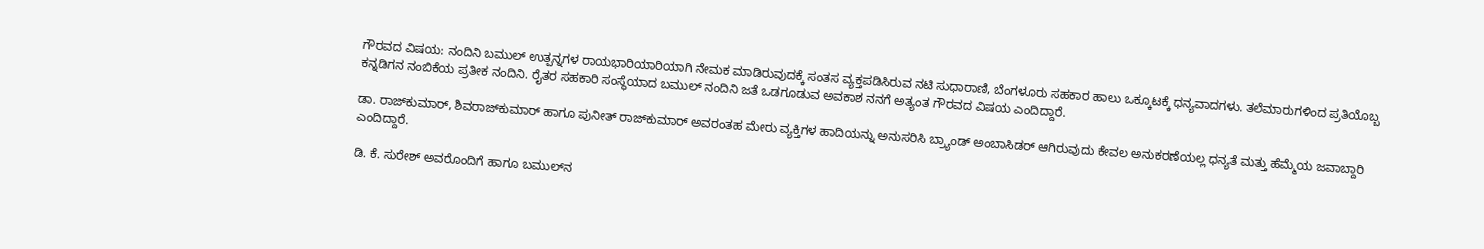ಗೌರವದ ವಿಷಯ: ನಂದಿನಿ ಬಮುಲ್‌ ಉತ್ಪನ್ನಗಳ ರಾಯಭಾರಿಯಾರಿಯಾಗಿ ನೇಮಕ ಮಾಡಿರುವುದಕ್ಕೆ ಸಂತಸ ವ್ಯಕ್ತಪಡಿಸಿರುವ ನಟಿ ಸುಧಾರಾಣಿ, ಬೆಂಗಳೂರು ಸಹಕಾರ ಹಾಲು ಒಕ್ಕೂಟಕ್ಕೆ ಧನ್ಯವಾದಗಳು. ತಲೆಮಾರುಗಳಿಂದ ಪ್ರತಿಯೊಬ್ಬ ಕನ್ನಡಿಗನ ನಂಬಿಕೆಯ ಪ್ರತೀಕ ನಂದಿನಿ. ರೈತರ ಸಹಕಾರಿ ಸಂಸ್ಥೆಯಾದ ಬಮುಲ್ ನಂದಿನಿ ಜತೆ ಒಡಗೂಡುವ ಅವಕಾಶ ನನಗೆ ಅತ್ಯಂತ ಗೌರವದ ವಿಷಯ ಎಂದಿದ್ದಾರೆ.

ಡಾ. ರಾಜ್‌ಕುಮಾರ್, ಶಿವರಾಜ್‌ಕುಮಾರ್ ಹಾಗೂ ಪುನೀತ್ ರಾಜ್‌ಕುಮಾರ್ ಅವರಂತಹ ಮೇರು ವ್ಯಕ್ತಿಗಳ ಹಾದಿಯನ್ನು ಅನುಸರಿಸಿ ಬ್ರ್ಯಾಂಡ್ ಅಂಬಾಸಿಡರ್ ಆಗಿರುವುದು ಕೇವಲ ಅನುಕರಣೆಯಲ್ಲ ಧನ್ಯತೆ ಮತ್ತು ಹೆಮ್ಮೆಯ ಜವಾಬ್ದಾರಿ ಎಂದಿದ್ದಾರೆ.

ಡಿ. ಕೆ. ಸುರೇಶ್ ಅವರೊಂದಿಗೆ ಹಾಗೂ ಬಮುಲ್‌ನ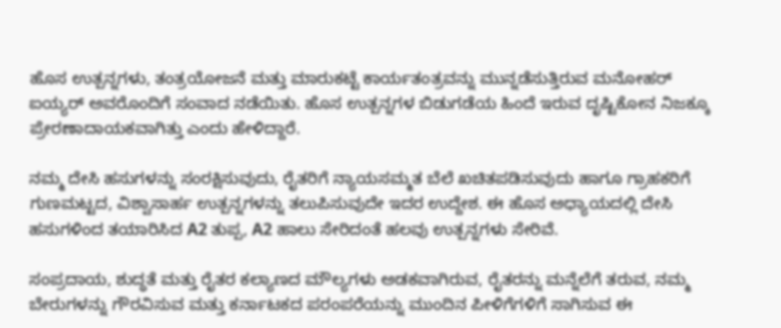ಹೊಸ ಉತ್ಪನ್ನಗಳು, ತಂತ್ರಯೋಜನೆ ಮತ್ತು ಮಾರುಕಟ್ಟೆ ಕಾರ್ಯತಂತ್ರವನ್ನು ಮುನ್ನಡೆಸುತ್ತಿರುವ ಮನೋಹರ್‌ ಐಯ್ಯರ್ ಅವರೊಂದಿಗೆ ಸಂವಾದ ನಡೆಯಿತು. ಹೊಸ ಉತ್ಪನ್ನಗಳ ಬಿಡುಗಡೆಯ ಹಿಂದೆ ಇರುವ ದೃಷ್ಟಿಕೋನ ನಿಜಕ್ಕೂ ಪ್ರೇರಣಾದಾಯಕವಾಗಿತ್ತು ಎಂದು ಹೇಳಿದ್ದಾರೆ.

ನಮ್ಮ ದೇಸಿ ಹಸುಗಳನ್ನು ಸಂರಕ್ಷಿಸುವುದು, ರೈತರಿಗೆ ನ್ಯಾಯಸಮ್ಮತ ಬೆಲೆ ಖಚಿತಪಡಿಸುವುದು ಹಾಗೂ ಗ್ರಾಹಕರಿಗೆ ಗುಣಮಟ್ಟದ, ವಿಶ್ವಾಸಾರ್ಹ ಉತ್ಪನ್ನಗಳನ್ನು ತಲುಪಿಸುವುದೇ ಇದರ ಉದ್ದೇಶ. ಈ ಹೊಸ ಅಧ್ಯಾಯದಲ್ಲಿ ದೇಸಿ ಹಸುಗಳಿಂದ ತಯಾರಿಸಿದ A2 ತುಪ್ಪ, A2 ಹಾಲು ಸೇರಿದಂತೆ ಹಲವು ಉತ್ಪನ್ನಗಳು ಸೇರಿವೆ.

ಸಂಪ್ರದಾಯ, ಶುದ್ಧತೆ ಮತ್ತು ರೈತರ ಕಲ್ಯಾಣದ ಮೌಲ್ಯಗಳು ಅಡಕವಾಗಿರುವ, ರೈತರನ್ನು ಮನ್ನೆಲೆಗೆ ತರುವ, ನಮ್ಮ ಬೇರುಗಳನ್ನು ಗೌರವಿಸುವ ಮತ್ತು ಕರ್ನಾಟಕದ ಪರಂಪರೆಯನ್ನು ಮುಂದಿನ ಪೀಳಿಗೆಗಳಿಗೆ ಸಾಗಿಸುವ ಈ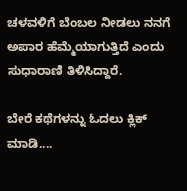ಚಳವಳಿಗೆ ಬೆಂಬಲ ನೀಡಲು ನನಗೆ ಅಪಾರ ಹೆಮ್ಮೆಯಾಗುತ್ತಿದೆ ಎಂದು ಸುಧಾರಾಣಿ ತಿಳಿಸಿದ್ದಾರೆ.

ಬೇರೆ ಕಥೆಗಳನ್ನು ಓದಲು ಕ್ಲಿಕ್ ಮಾಡಿ....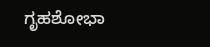ಗೃಹಶೋಭಾ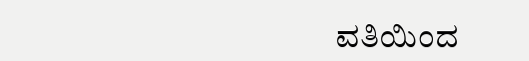ವತಿಯಿಂದ